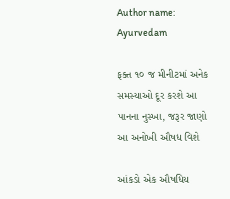Author name: Ayurvedam

ફક્ત ૧૦ જ મીનીટમાં અનેક સમસ્યાઓ દૂર કરશે આ પાનના નુસ્ખા, જરૂર જાણો આ અનોખી ઔષધ વિશે

આંકડો એક ઔષધિય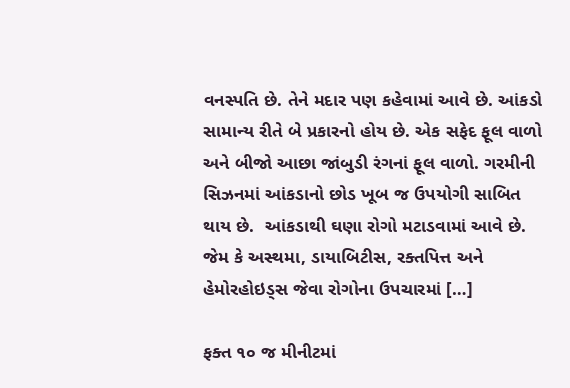વનસ્પતિ છે. તેને મદાર પણ કહેવામાં આવે છે. આંકડો સામાન્ય રીતે બે પ્રકારનો હોય છે. એક સફેદ ફૂલ વાળો અને બીજો આછા જાંબુડી રંગનાં ફૂલ વાળો. ગરમીની સિઝનમાં આંકડાનો છોડ ખૂબ જ ઉપયોગી સાબિત થાય છે.  આંકડાથી ઘણા રોગો મટાડવામાં આવે છે. જેમ કે અસ્થમા, ડાયાબિટીસ, રક્તપિત્ત અને હેમોરહોઇડ્સ જેવા રોગોના ઉપચારમાં […]

ફક્ત ૧૦ જ મીનીટમાં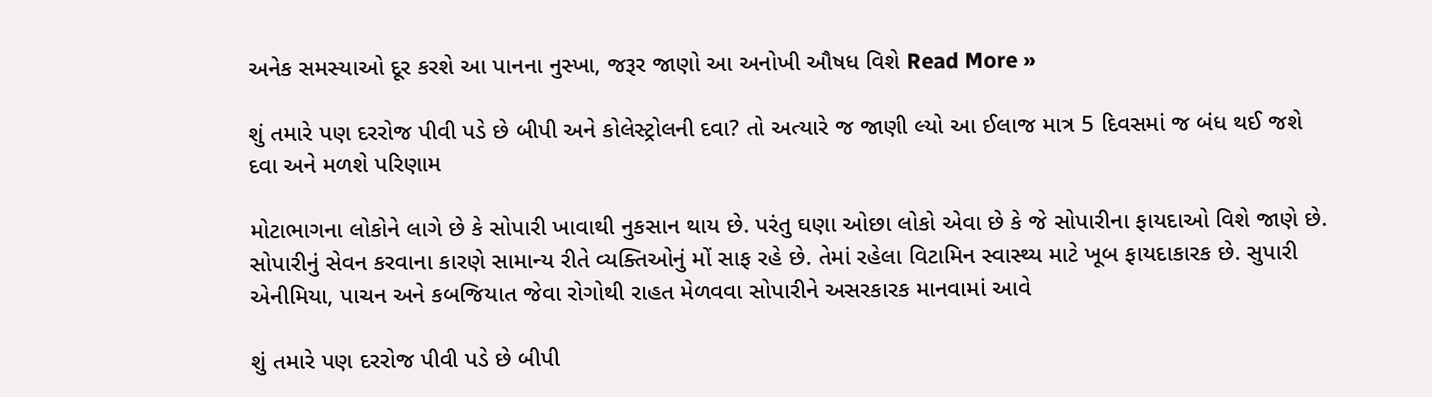અનેક સમસ્યાઓ દૂર કરશે આ પાનના નુસ્ખા, જરૂર જાણો આ અનોખી ઔષધ વિશે Read More »

શું તમારે પણ દરરોજ પીવી પડે છે બીપી અને કોલેસ્ટ્રોલની દવા? તો અત્યારે જ જાણી લ્યો આ ઈલાજ માત્ર 5 દિવસમાં જ બંધ થઈ જશે દવા અને મળશે પરિણામ

મોટાભાગના લોકોને લાગે છે કે સોપારી ખાવાથી નુકસાન થાય છે. પરંતુ ઘણા ઓછા લોકો એવા છે કે જે સોપારીના ફાયદાઓ વિશે જાણે છે. સોપારીનું સેવન કરવાના કારણે સામાન્ય રીતે વ્યક્તિઓનું મોં સાફ રહે છે. તેમાં રહેલા વિટામિન સ્વાસ્થ્ય માટે ખૂબ ફાયદાકારક છે. સુપારી એનીમિયા, પાચન અને કબજિયાત જેવા રોગોથી રાહત મેળવવા સોપારીને અસરકારક માનવામાં આવે

શું તમારે પણ દરરોજ પીવી પડે છે બીપી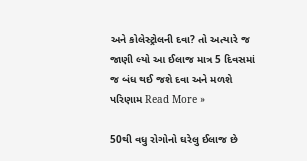અને કોલેસ્ટ્રોલની દવા? તો અત્યારે જ જાણી લ્યો આ ઈલાજ માત્ર 5 દિવસમાં જ બંધ થઈ જશે દવા અને મળશે પરિણામ Read More »

50થી વધુ રોગોનો ઘરેલુ ઈલાજ છે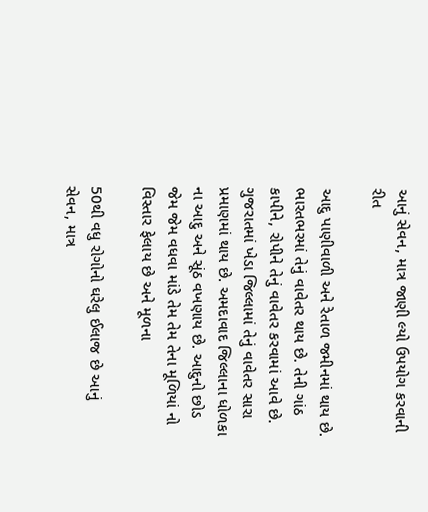આનું સેવન, માત્ર જાણી લ્યો ઉપયોગ કરવાની રીત

આદુ પાણીવાળી અને રેતાળ જમીનમાં થાય છે. ભારતભરમાં તેનું વાવેતર થાય છે. તેની ગાંઠ કાપીને, રોપીને તેનું વાવેતર કરવામાં આવે છે. ગુજરાતમાં ખેડા જિલ્લામાં તેનું વાવેતર સારા પ્રમાણમાં થાય છે. અમદાવાદ જિલ્લાના ધોળકા ના આદુ અને સૂંઠ વખણાય છે. આદુનો છોડ જેમ જેમ વધવા માંડે તેમ તેમ તેના મૂળિયાં નો વિસ્તાર ફેલાય છે અને મૂળના

50થી વધુ રોગોનો ઘરેલુ ઈલાજ છે આનું સેવન, માત્ર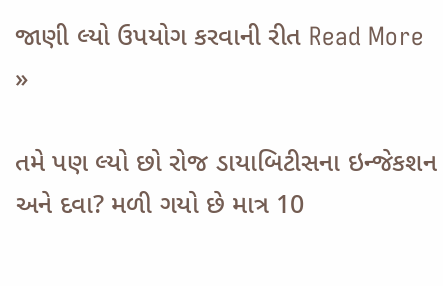જાણી લ્યો ઉપયોગ કરવાની રીત Read More »

તમે પણ લ્યો છો રોજ ડાયાબિટીસના ઇન્જેકશન અને દવા? મળી ગયો છે માત્ર 10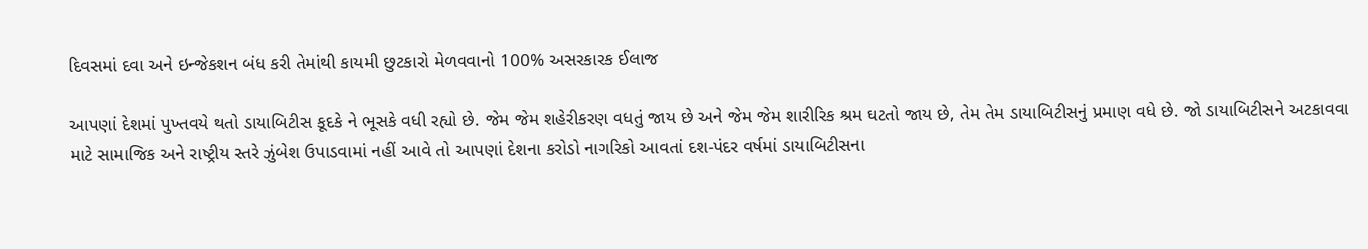દિવસમાં દવા અને ઇન્જેકશન બંધ કરી તેમાંથી કાયમી છુટકારો મેળવવાનો 100% અસરકારક ઈલાજ

આપણાં દેશમાં પુખ્તવયે થતો ડાયાબિટીસ કૂદકે ને ભૂસકે વધી રહ્યો છે. જેમ જેમ શહેરીકરણ વધતું જાય છે અને જેમ જેમ શારીરિક શ્રમ ઘટતો જાય છે, તેમ તેમ ડાયાબિટીસનું પ્રમાણ વધે છે. જો ડાયાબિટીસને અટકાવવા માટે સામાજિક અને રાષ્ટ્રીય સ્તરે ઝુંબેશ ઉપાડવામાં નહીં આવે તો આપણાં દેશના કરોડો નાગરિકો આવતાં દશ-પંદર વર્ષમાં ડાયાબિટીસના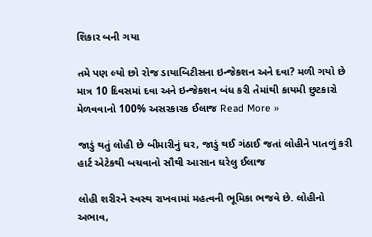શિકાર બની ગયા

તમે પણ લ્યો છો રોજ ડાયાબિટીસના ઇન્જેકશન અને દવા? મળી ગયો છે માત્ર 10 દિવસમાં દવા અને ઇન્જેકશન બંધ કરી તેમાંથી કાયમી છુટકારો મેળવવાનો 100% અસરકારક ઈલાજ Read More »

જાડું થતું લોહી છે બીમારીનું ઘર, જાડું થઈ ગંઠાઈ જતાં લોહીને પાતળું કરી હાર્ટ એટેકથી બચવાનો સૌથી આસાન ઘરેલુ ઈલાજ

લોહી શરીરને સ્વસ્થ રાખવામાં મહત્વની ભૂમિકા ભજવે છે. લોહીનો અભાવ,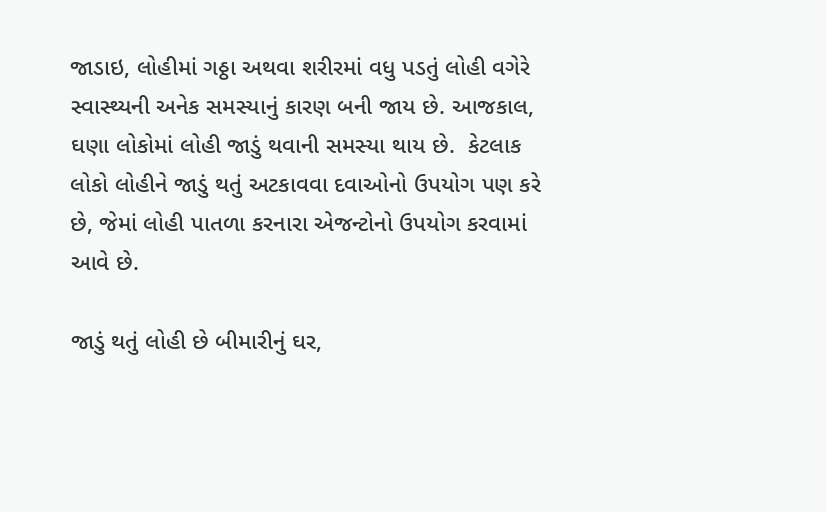જાડાઇ, લોહીમાં ગઠ્ઠા અથવા શરીરમાં વધુ પડતું લોહી વગેરે સ્વાસ્થ્યની અનેક સમસ્યાનું કારણ બની જાય છે. આજકાલ, ઘણા લોકોમાં લોહી જાડું થવાની સમસ્યા થાય છે.  કેટલાક લોકો લોહીને જાડું થતું અટકાવવા દવાઓનો ઉપયોગ પણ કરે છે, જેમાં લોહી પાતળા કરનારા એજન્ટોનો ઉપયોગ કરવામાં આવે છે.

જાડું થતું લોહી છે બીમારીનું ઘર,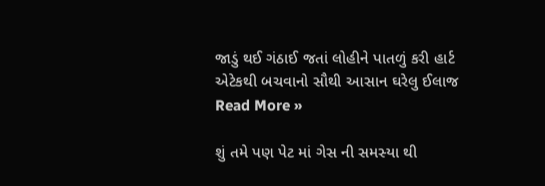જાડું થઈ ગંઠાઈ જતાં લોહીને પાતળું કરી હાર્ટ એટેકથી બચવાનો સૌથી આસાન ઘરેલુ ઈલાજ Read More »

શું તમે પણ પેટ માં ગેસ ની સમસ્યા થી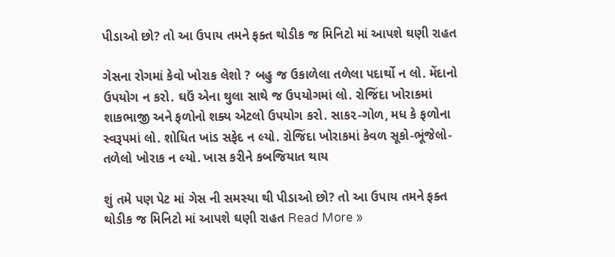પીડાઓ છો? તો આ ઉપાય તમને ફક્ત થોડીક જ મિનિટો માં આપશે ઘણી રાહત

ગેસના રોગમાં કેવો ખોરાક લેશો ? બહુ જ ઉકાળેલા તળેલા પદાર્થો ન લો. મેંદાનો ઉપયોગ ન કરો. ઘઉં એના થુલા સાથે જ ઉપયોગમાં લો. રોજિંદા ખોરાકમાં શાકભાજી અને ફળોનો શક્ય એટલો ઉપયોગ કરો. સાક૨-ગોળ, મધ કે ફળોના સ્વરૂપમાં લો. શોધિત ખાંડ સફેદ ન લ્યો. રોજિંદા ખોરાકમાં કેવળ સૂકો-ભૂંજેલો-તળેલો ખોરાક ન લ્યો. ખાસ કરીને કબજિયાત થાય

શું તમે પણ પેટ માં ગેસ ની સમસ્યા થી પીડાઓ છો? તો આ ઉપાય તમને ફક્ત થોડીક જ મિનિટો માં આપશે ઘણી રાહત Read More »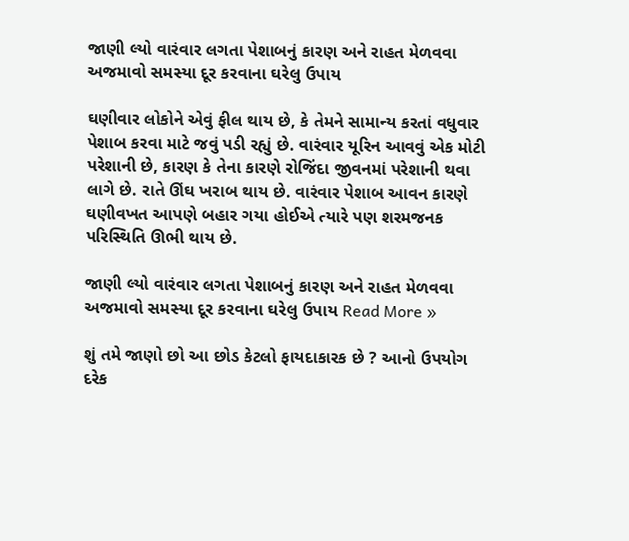જાણી લ્યો વારંવાર લગતા પેશાબનું કારણ અને રાહત મેળવવા અજમાવો સમસ્યા દૂર કરવાના ઘરેલુ ઉપાય

ઘણીવાર લોકોને એવું ફીલ થાય છે, કે તેમને સામાન્ય કરતાં વધુવાર પેશાબ કરવા માટે જવું પડી રહ્યું છે. વારંવાર યૂરિન આવવું એક મોટી પરેશાની છે, કારણ કે તેના કારણે રોજિંદા જીવનમાં પરેશાની થવા લાગે છે. રાતે ઊંઘ ખરાબ થાય છે. વારંવાર પેશાબ આવન કારણે ઘણીવખત આપણે બહાર ગયા હોઈએ ત્યારે પણ શરમજનક પરિસ્થિતિ ઊભી થાય છે.

જાણી લ્યો વારંવાર લગતા પેશાબનું કારણ અને રાહત મેળવવા અજમાવો સમસ્યા દૂર કરવાના ઘરેલુ ઉપાય Read More »

શું તમે જાણો છો આ છોડ કેટલો ફાયદાકારક છે ? આનો ઉપયોગ દરેક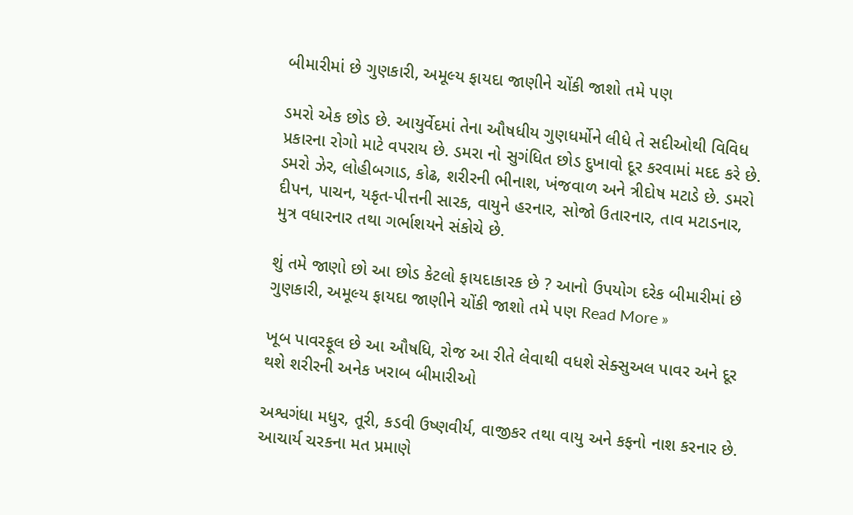બીમારીમાં છે ગુણકારી, અમૂલ્ય ફાયદા જાણીને ચોંકી જાશો તમે પણ

ડમરો એક છોડ છે. આયુર્વેદમાં તેના ઔષધીય ગુણધર્મોને લીધે તે સદીઓથી વિવિધ પ્રકારના રોગો માટે વપરાય છે. ડમરા નો સુગંધિત છોડ દુખાવો દૂર કરવામાં મદદ કરે છે. ડમરો ઝેર, લોહીબગાડ, કોઢ, શરીરની ભીનાશ, ખંજવાળ અને ત્રીદોષ મટાડે છે. ડમરો દીપન, પાચન, યકૃત-પીત્તની સારક, વાયુને હરનાર, સોજો ઉતારનાર, તાવ મટાડનાર, મુત્ર વધારનાર તથા ગર્ભાશયને સંકોચે છે.

શું તમે જાણો છો આ છોડ કેટલો ફાયદાકારક છે ? આનો ઉપયોગ દરેક બીમારીમાં છે ગુણકારી, અમૂલ્ય ફાયદા જાણીને ચોંકી જાશો તમે પણ Read More »

ખૂબ પાવરફૂલ છે આ ઔષધિ, રોજ આ રીતે લેવાથી વધશે સેક્સુઅલ પાવર અને દૂર થશે શરીરની અનેક ખરાબ બીમારીઓ

અશ્વગંધા મધુર, તૂરી, કડવી ઉષ્ણવીર્ય, વાજીકર તથા વાયુ અને કફનો નાશ કરનાર છે. આચાર્ય ચરકના મત પ્રમાણે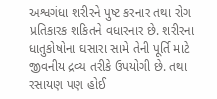અશ્વગંધા શરીરને પુષ્ટ કરનાર તથા રોગ પ્રતિકારક શકિતને વધારનાર છે. શરીરના ધાતુકોષોના ઘસારા સામે તેની પૂર્તિ માટે જીવનીય દ્રવ્ય તરીકે ઉપયોગી છે. તથા રસાયણ પણ હોઈ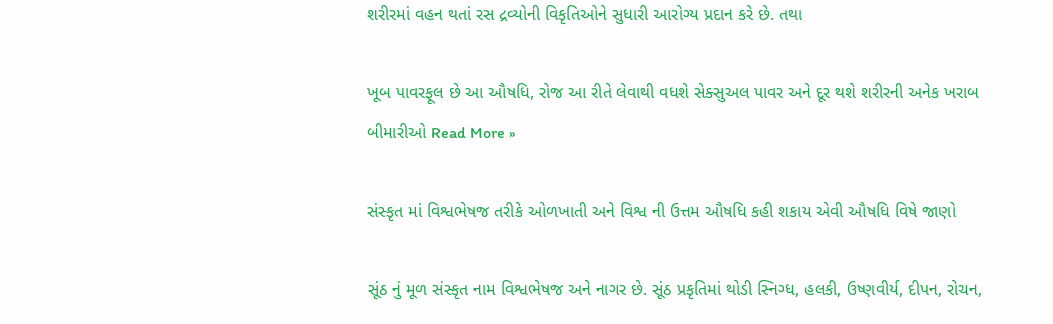શરીરમાં વહન થતાં રસ દ્રવ્યોની વિકૃતિઓને સુધારી આરોગ્ય પ્રદાન કરે છે. તથા

ખૂબ પાવરફૂલ છે આ ઔષધિ, રોજ આ રીતે લેવાથી વધશે સેક્સુઅલ પાવર અને દૂર થશે શરીરની અનેક ખરાબ બીમારીઓ Read More »

સંસ્કૃત માં વિશ્વભેષજ તરીકે ઓળખાતી અને વિશ્વ ની ઉત્તમ ઔષધિ કહી શકાય એવી ઔષધિ વિષે જાણો

સૂંઠ નું મૂળ સંસ્કૃત નામ વિશ્વભેષજ અને નાગર છે. સૂંઠ પ્રકૃતિમાં થોડી સ્નિગ્ધ, હલકી, ઉષ્ણવીર્ય, દીપન, રોચન,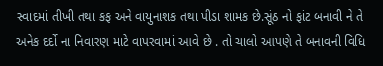સ્વાદમાં તીખી તથા કફ અને વાયુનાશક તથા પીડા શામક છે.સૂંઠ નો ફાંટ બનાવી ને તે અનેક દર્દો ના નિવારણ માટે વાપરવામાં આવે છે . તો ચાલો આપણે તે બનાવની વિધિ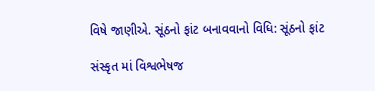વિષે જાણીએ. સૂંઠનો ફાંટ બનાવવાનો વિધિ: સૂંઠનો ફાંટ

સંસ્કૃત માં વિશ્વભેષજ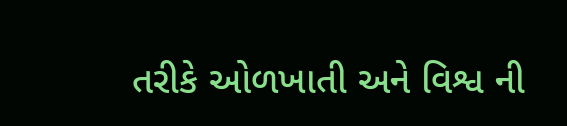તરીકે ઓળખાતી અને વિશ્વ ની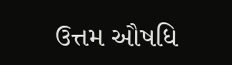ઉત્તમ ઔષધિ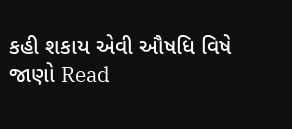કહી શકાય એવી ઔષધિ વિષે જાણો Read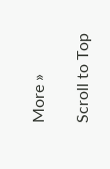More »

Scroll to Top